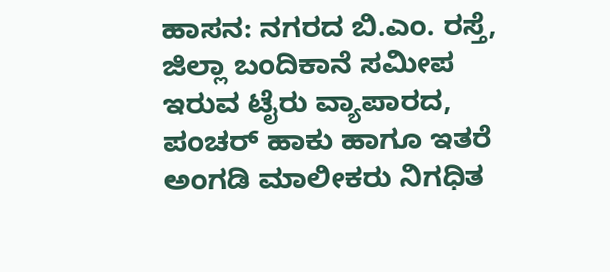ಹಾಸನ: ನಗರದ ಬಿ.ಎಂ. ರಸ್ತೆ, ಜಿಲ್ಲಾ ಬಂದಿಕಾನೆ ಸಮೀಪ ಇರುವ ಟೈರು ವ್ಯಾಪಾರದ, ಪಂಚರ್ ಹಾಕು ಹಾಗೂ ಇತರೆ ಅಂಗಡಿ ಮಾಲೀಕರು ನಿಗಧಿತ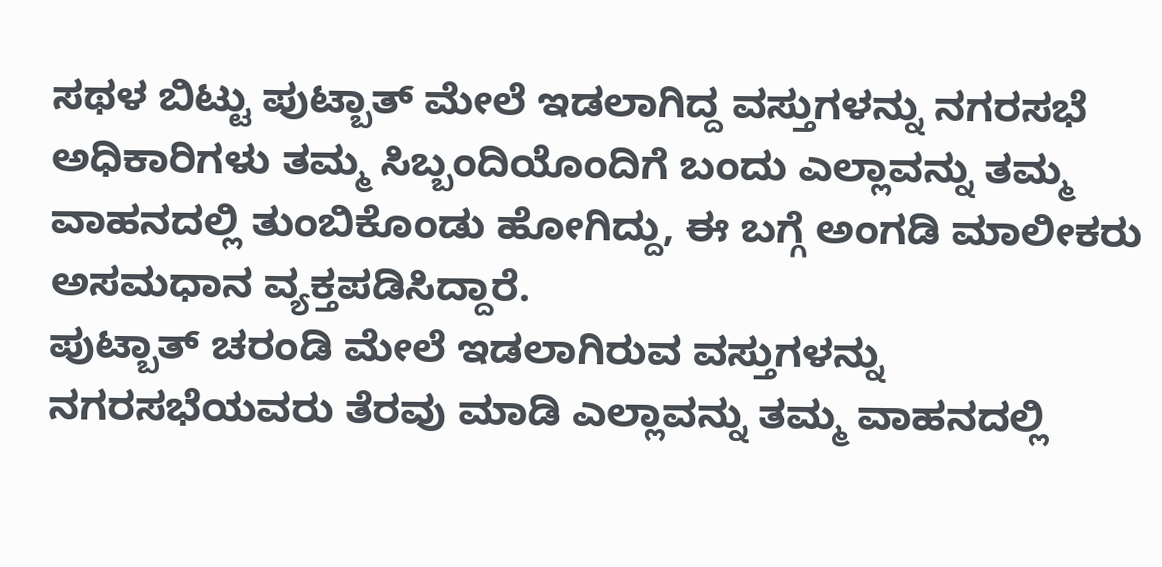ಸಥಳ ಬಿಟ್ಟು ಪುಟ್ಬಾತ್ ಮೇಲೆ ಇಡಲಾಗಿದ್ದ ವಸ್ತುಗಳನ್ನು ನಗರಸಭೆ ಅಧಿಕಾರಿಗಳು ತಮ್ಮ ಸಿಬ್ಬಂದಿಯೊಂದಿಗೆ ಬಂದು ಎಲ್ಲಾವನ್ನು ತಮ್ಮ ವಾಹನದಲ್ಲಿ ತುಂಬಿಕೊಂಡು ಹೋಗಿದ್ದು, ಈ ಬಗ್ಗೆ ಅಂಗಡಿ ಮಾಲೀಕರು ಅಸಮಧಾನ ವ್ಯಕ್ತಪಡಿಸಿದ್ದಾರೆ.
ಪುಟ್ಬಾತ್ ಚರಂಡಿ ಮೇಲೆ ಇಡಲಾಗಿರುವ ವಸ್ತುಗಳನ್ನು ನಗರಸಭೆಯವರು ತೆರವು ಮಾಡಿ ಎಲ್ಲಾವನ್ನು ತಮ್ಮ ವಾಹನದಲ್ಲಿ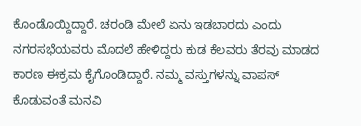ಕೊಂಡೊಯ್ದಿದ್ದಾರೆ. ಚರಂಡಿ ಮೇಲೆ ಏನು ಇಡಬಾರದು ಎಂದು ನಗರಸಭೆಯವರು ಮೊದಲೆ ಹೇಳಿದ್ದರು ಕುಡ ಕೆಲವರು ತೆರವು ಮಾಡದ ಕಾರಣ ಈಕ್ರಮ ಕೈಗೊಂಡಿದ್ದಾರೆ. ನಮ್ಮ ವಸ್ತುಗಳನ್ನು ವಾಪಸ್ ಕೊಡುವಂತೆ ಮನವಿ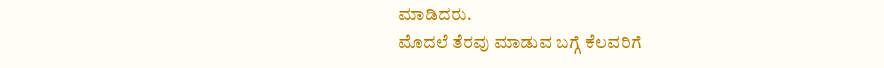ಮಾಡಿದರು.
ಮೊದಲೆ ತೆರವು ಮಾಡುವ ಬಗ್ಗೆ ಕೆಲವರಿಗೆ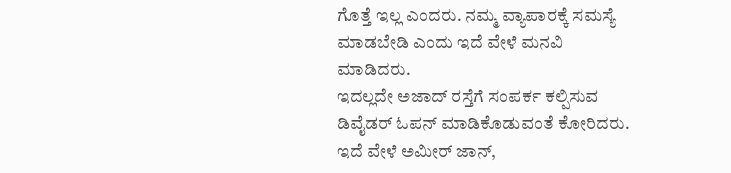ಗೊತ್ತೆ ಇಲ್ಲ ಎಂದರು. ನಮ್ಮ ವ್ಯಾಪಾರಕ್ಕೆ ಸಮಸ್ಯೆ ಮಾಡಬೇಡಿ ಎಂದು ಇದೆ ವೇಳೆ ಮನವಿ ಮಾಡಿದರು.
ಇದಲ್ಲದೇ ಅಜಾದ್ ರಸ್ತೆಗೆ ಸಂಪರ್ಕ ಕಲ್ಪಿಸುವ ಡಿವೈಡರ್ ಓಪನ್ ಮಾಡಿಕೊಡುವಂತೆ ಕೋರಿದರು.
ಇದೆ ವೇಳೆ ಅಮೀರ್ ಜಾನ್,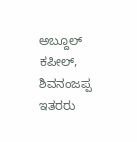ಅಬ್ದೂಲ್ ಕಪೀಲ್, ಶಿವನಂಜಪ್ಪ ಇತರರು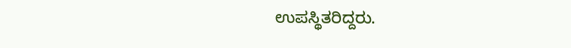ಉಪಸ್ಥಿತರಿದ್ದರು.